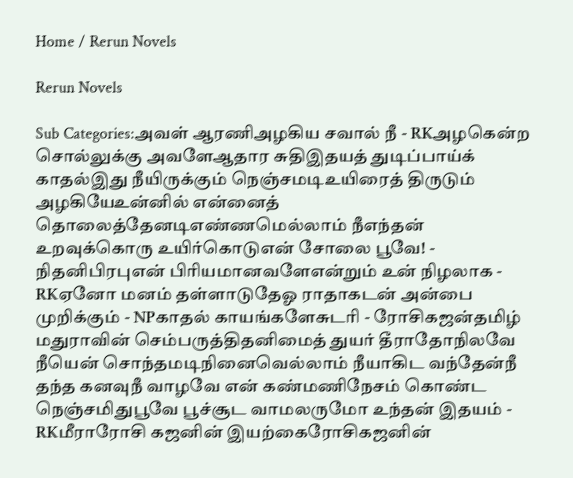Home / Rerun Novels

Rerun Novels

Sub Categories:அவள் ஆரணிஅழகிய சவால் நீ - RKஅழகென்ற சொல்லுக்கு அவளேஆதார சுதிஇதயத் துடிப்பாய்க் காதல்இது நீயிருக்கும் நெஞ்சமடிஉயிரைத் திருடும் அழகியேஉன்னில் என்னைத் தொலைத்தேனடிஎண்ணமெல்லாம் நீஎந்தன் உறவுக்கொரு உயிர்கொடுஎன் சோலை பூவே! - நிதனிபிரபுஎன் பிரியமானவளேஎன்றும் உன் நிழலாக - RKஏனோ மனம் தள்ளாடுதேஓ ராதாகடன் அன்பை முறிக்கும் - NPகாதல் காயங்களேசுடரி - ரோசிகஜன்தமிழ் மதுராவின் செம்பருத்திதனிமைத் துயர் தீராதோநிலவே நீயென் சொந்தமடிநினைவெல்லாம் நீயாகிட வந்தேன்நீ தந்த கனவுநீ வாழவே என் கண்மணிநேசம் கொண்ட நெஞ்சமிதுபூவே பூச்சூட வாமலருமோ உந்தன் இதயம் - RKமீராரோசி கஜனின் இயற்கைரோசிகஜனின்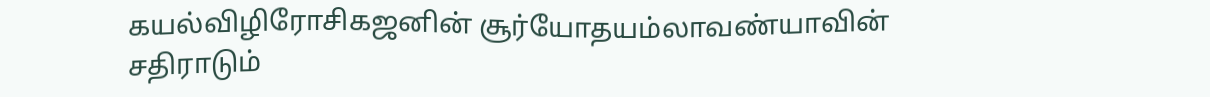கயல்விழிரோசிகஜனின் சூர்யோதயம்லாவண்யாவின் சதிராடும்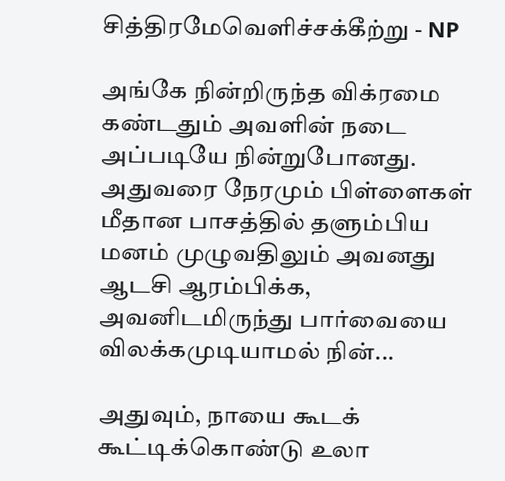சித்திரமேவெளிச்சக்கீற்று - NP

அங்கே நின்றிருந்த விக்ரமை கண்டதும் அவளின் நடை அப்படியே நின்றுபோனது. அதுவரை நேரமும் பிள்ளைகள் மீதான பாசத்தில் தளும்பிய மனம் முழுவதிலும் அவனது ஆடசி ஆரம்பிக்க, அவனிடமிருந்து பார்வையை விலக்கமுடியாமல் நின்...

அதுவும், நாயை கூடக் கூட்டிக்கொண்டு உலா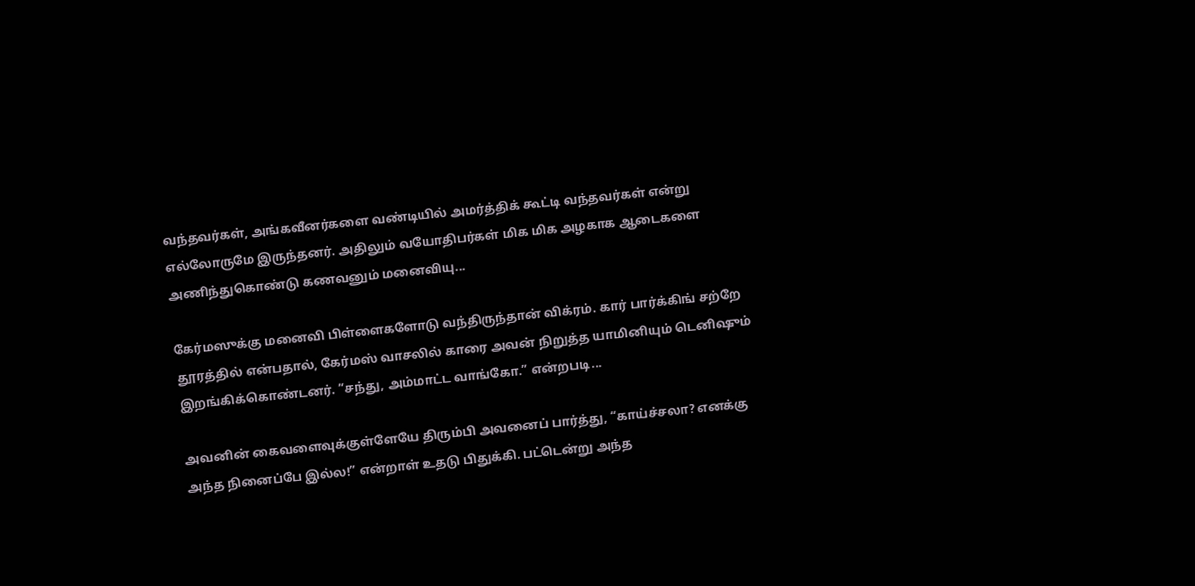வந்தவர்கள், அங்கவீனர்களை வண்டியில் அமர்த்திக் கூட்டி வந்தவர்கள் என்று எல்லோருமே இருந்தனர். அதிலும் வயோதிபர்கள் மிக மிக அழகாக ஆடைகளை அணிந்துகொண்டு கணவனும் மனைவியு...

கேர்மஸுக்கு மனைவி பிள்ளைகளோடு வந்திருந்தான் விக்ரம். கார் பார்க்கிங் சற்றே தூரத்தில் என்பதால், கேர்மஸ் வாசலில் காரை அவன் நிறுத்த யாமினியும் டெனிஷும் இறங்கிக்கொண்டனர். “சந்து, அம்மாட்ட வாங்கோ.” என்றபடி...

அவனின் கைவளைவுக்குள்ளேயே திரும்பி அவனைப் பார்த்து, “காய்ச்சலா? எனக்கு அந்த நினைப்பே இல்ல!” என்றாள் உதடு பிதுக்கி. பட்டென்று அந்த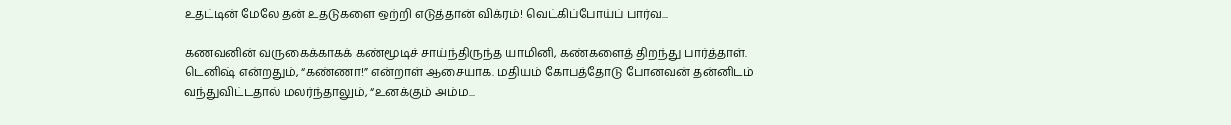உதட்டின் மேலே தன் உதடுகளை ஒற்றி எடுத்தான் விக்ரம்! வெட்கிப்போய்ப் பார்வ...

கணவனின் வருகைக்காகக் கண்மூடிச் சாய்ந்திருந்த யாமினி, கண்களைத் திறந்து பார்த்தாள். டெனிஷ் என்றதும், “கண்ணா!” என்றாள் ஆசையாக. மதியம் கோபத்தோடு போனவன் தன்னிடம் வந்துவிட்டதால் மலர்ந்தாலும், “உனக்கும் அம்ம...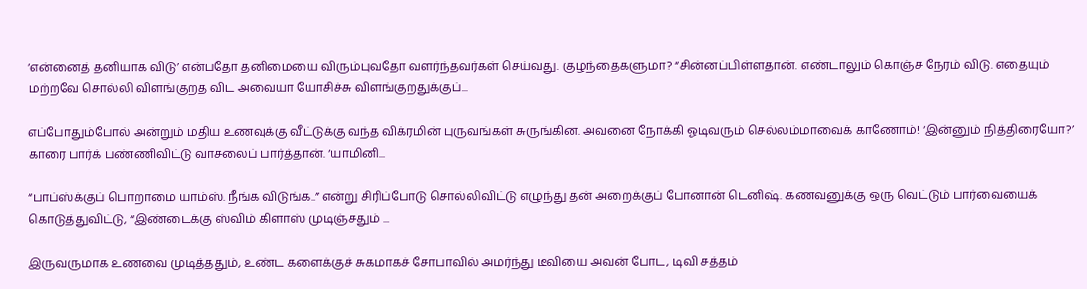‘என்னைத் தனியாக விடு’ என்பதோ தனிமையை விரும்புவதோ வளர்ந்தவர்கள் செய்வது. குழந்தைகளுமா? “சின்னப்பிள்ளதான். எண்டாலும் கொஞ்ச நேரம் விடு. எதையும் மற்றவே சொல்லி விளங்குறத விட அவையா யோசிச்சு விளங்குறதுக்குப்...

எப்போதும்போல் அன்றும் மதிய உணவுக்கு வீட்டுக்கு வந்த விக்ரமின் புருவங்கள் சுருங்கின. அவனை நோக்கி ஓடிவரும் செல்லம்மாவைக் காணோம்! ‘இன்னும் நித்திரையோ?’ காரை பார்க் பண்ணிவிட்டு வாசலைப் பார்த்தான். ‘யாமினி...

“பாப்ஸ்க்குப் பொறாமை யாம்ஸ். நீங்க விடுங்க..” என்று சிரிப்போடு சொல்லிவிட்டு எழுந்து தன் அறைக்குப் போனான் டெனிஷ். கணவனுக்கு ஒரு வெட்டும் பார்வையைக் கொடுத்துவிட்டு, “இண்டைக்கு ஸ்விம் கிளாஸ் முடிஞ்சதும் ...

இருவருமாக உணவை முடித்ததும், உண்ட களைக்குச் சுகமாகச் சோபாவில் அமர்ந்து டீவியை அவன் போட, டிவி சத்தம்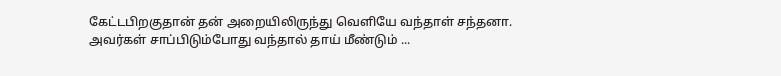கேட்டபிறகுதான் தன் அறையிலிருந்து வெளியே வந்தாள் சந்தனா. அவர்கள் சாப்பிடும்போது வந்தால் தாய் மீண்டும் ...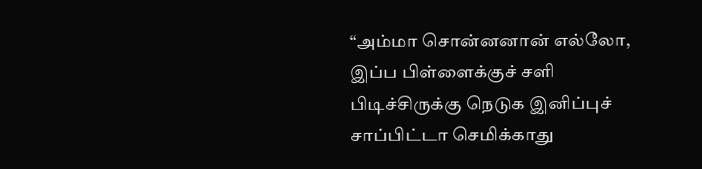“அம்மா சொன்னனான் எல்லோ, இப்ப பிள்ளைக்குச் சளி பிடிச்சிருக்கு நெடுக இனிப்புச் சாப்பிட்டா செமிக்காது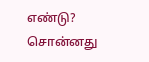எண்டு? சொன்னது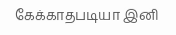கேக்காதபடியா இனி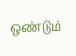ஒண்டும்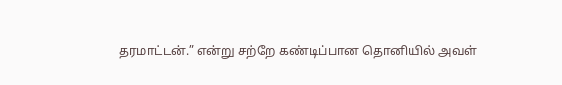தரமாட்டன்.” என்று சற்றே கண்டிப்பான தொனியில் அவள்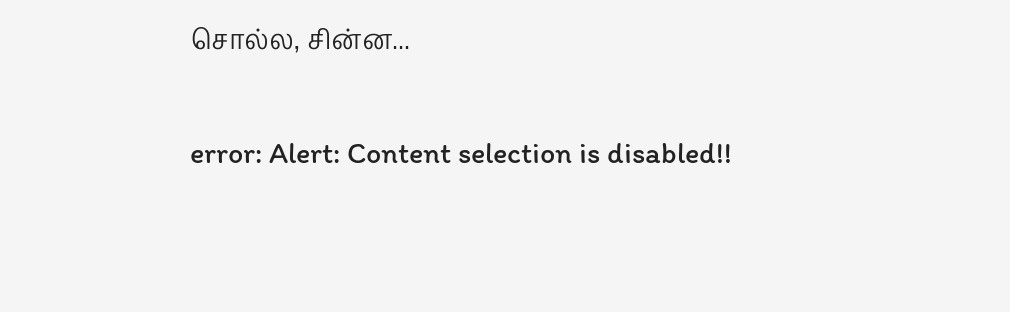சொல்ல, சின்ன...

error: Alert: Content selection is disabled!!